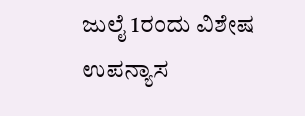ಜುಲೈ 1ರಂದು ವಿಶೇಷ ಉಪನ್ಯಾಸ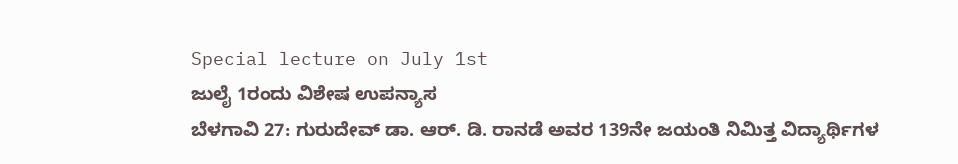Special lecture on July 1st
ಜುಲೈ 1ರಂದು ವಿಶೇಷ ಉಪನ್ಯಾಸ
ಬೆಳಗಾವಿ 27: ಗುರುದೇವ್ ಡಾ. ಆರ್. ಡಿ. ರಾನಡೆ ಅವರ 139ನೇ ಜಯಂತಿ ನಿಮಿತ್ತ ವಿದ್ಯಾರ್ಥಿಗಳ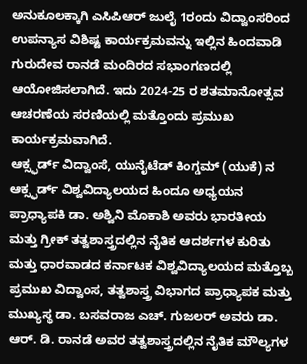ಅನುಕೂಲಕ್ಕಾಗಿ ಎಸಿಪಿಆರ್ ಜುಲೈ 1ರಂದು ವಿದ್ವಾಂಸರಿಂದ ಉಪನ್ಯಾಸ ವಿಶಿಷ್ಟ ಕಾರ್ಯಕ್ರಮವನ್ನು ಇಲ್ಲಿನ ಹಿಂದವಾಡಿ ಗುರುದೇವ ರಾನಡೆ ಮಂದಿರದ ಸಭಾಂಗಣದಲ್ಲಿ ಆಯೋಜಿಸಲಾಗಿದೆ. ಇದು 2024-25 ರ ಶತಮಾನೋತ್ಸವ ಆಚರಣೆಯ ಸರಣಿಯಲ್ಲಿ ಮತ್ತೊಂದು ಪ್ರಮುಖ ಕಾರ್ಯಕ್ರಮವಾಗಿದೆ.
ಆಕ್ಸ್ಫರ್ಡ್ ವಿದ್ವಾಂಸೆ, ಯುನೈಟೆಡ್ ಕಿಂಗ್ಡಮ್ (ಯುಕೆ) ನ ಆಕ್ಸ್ಫರ್ಡ್ ವಿಶ್ವವಿದ್ಯಾಲಯದ ಹಿಂದೂ ಅಧ್ಯಯನ ಪ್ರಾಧ್ಯಾಪಕಿ ಡಾ. ಅಶ್ವಿನಿ ಮೊಕಾಶಿ ಅವರು ಭಾರತೀಯ ಮತ್ತು ಗ್ರೀಕ್ ತತ್ವಶಾಸ್ತ್ರದಲ್ಲಿನ ನೈತಿಕ ಆದರ್ಶಗಳ ಕುರಿತು ಮತ್ತು ಧಾರವಾಡದ ಕರ್ನಾಟಕ ವಿಶ್ವವಿದ್ಯಾಲಯದ ಮತ್ತೊಬ್ಬ ಪ್ರಮುಖ ವಿದ್ವಾಂಸ, ತತ್ವಶಾಸ್ತ್ರ ವಿಭಾಗದ ಪ್ರಾಧ್ಯಾಪಕ ಮತ್ತು ಮುಖ್ಯಸ್ಥ ಡಾ. ಬಸವರಾಜ ಎಚ್. ಗುಜಲರ್ ಅವರು ಡಾ. ಆರ್. ಡಿ. ರಾನಡೆ ಅವರ ತತ್ವಶಾಸ್ತ್ರದಲ್ಲಿನ ನೈತಿಕ ಮೌಲ್ಯಗಳ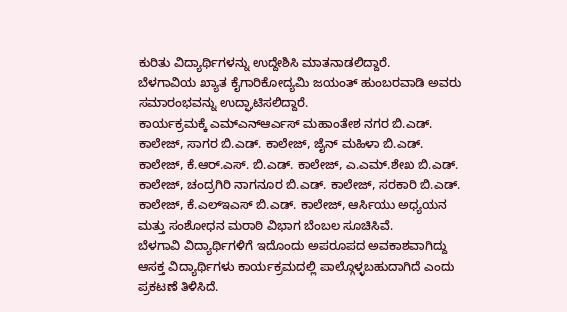ಕುರಿತು ವಿದ್ಯಾರ್ಥಿಗಳನ್ನು ಉದ್ದೇಶಿಸಿ ಮಾತನಾಡಲಿದ್ದಾರೆ.
ಬೆಳಗಾವಿಯ ಖ್ಯಾತ ಕೈಗಾರಿಕೋದ್ಯಮಿ ಜಯಂತ್ ಹುಂಬರವಾಡಿ ಅವರು ಸಮಾರಂಭವನ್ನು ಉದ್ಘಾಟಿಸಲಿದ್ದಾರೆ.
ಕಾರ್ಯಕ್ರಮಕ್ಕೆ ಎಮ್ಎನ್ಆರ್ಎಸ್ ಮಹಾಂತೇಶ ನಗರ ಬಿ.ಎಡ್. ಕಾಲೇಜ್, ಸಾಗರ ಬಿ.ಎಡ್. ಕಾಲೇಜ್, ಜೈನ್ ಮಹಿಳಾ ಬಿ.ಎಡ್. ಕಾಲೇಜ್, ಕೆ.ಆರ್.ಎಸ್. ಬಿ.ಎಡ್. ಕಾಲೇಜ್, ಎ.ಎಮ್.ಶೇಖ ಬಿ.ಎಡ್. ಕಾಲೇಜ್, ಚಂದ್ರಗಿರಿ ನಾಗನೂರ ಬಿ.ಎಡ್. ಕಾಲೇಜ್, ಸರಕಾರಿ ಬಿ.ಎಡ್. ಕಾಲೇಜ್, ಕೆ.ಎಲ್ಇಎಸ್ ಬಿ.ಎಡ್. ಕಾಲೇಜ್, ಆರ್ಸಿಯು ಅಧ್ಯಯನ ಮತ್ತು ಸಂಶೋಧನ ಮರಾಠಿ ವಿಭಾಗ ಬೆಂಬಲ ಸೂಚಿಸಿವೆ.
ಬೆಳಗಾವಿ ವಿದ್ಯಾರ್ಥಿಗಳಿಗೆ ಇದೊಂದು ಅಪರೂಪದ ಅವಕಾಶವಾಗಿದ್ದು ಆಸಕ್ತ ವಿದ್ಯಾರ್ಥಿಗಳು ಕಾರ್ಯಕ್ರಮದಲ್ಲಿ ಪಾಲ್ಗೊಳ್ಳಬಹುದಾಗಿದೆ ಎಂದು ಪ್ರಕಟಣೆ ತಿಳಿಸಿದೆ.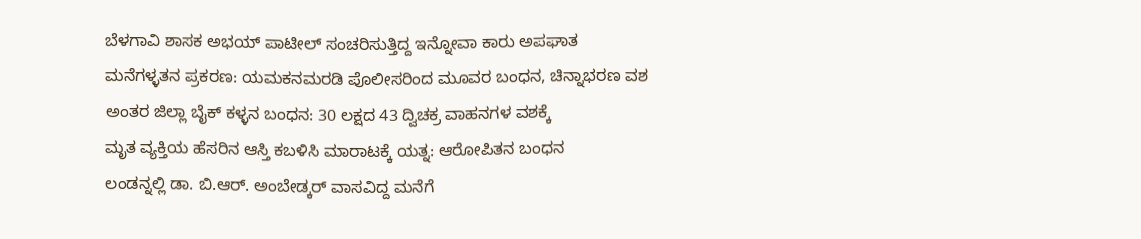ಬೆಳಗಾವಿ ಶಾಸಕ ಅಭಯ್ ಪಾಟೀಲ್ ಸಂಚರಿಸುತ್ತಿದ್ದ ಇನ್ನೋವಾ ಕಾರು ಅಪಘಾತ
ಮನೆಗಳ್ಳತನ ಪ್ರಕರಣ: ಯಮಕನಮರಡಿ ಪೊಲೀಸರಿಂದ ಮೂವರ ಬಂಧನ, ಚಿನ್ನಾಭರಣ ವಶ
ಅಂತರ ಜಿಲ್ಲಾ ಬೈಕ್ ಕಳ್ಳನ ಬಂಧನ: 30 ಲಕ್ಷದ 43 ದ್ವಿಚಕ್ರ ವಾಹನಗಳ ವಶಕ್ಕೆ
ಮೃತ ವ್ಯಕ್ತಿಯ ಹೆಸರಿನ ಆಸ್ತಿ ಕಬಳಿಸಿ ಮಾರಾಟಕ್ಕೆ ಯತ್ನ: ಆರೋಪಿತನ ಬಂಧನ
ಲಂಡನ್ನಲ್ಲಿ ಡಾ. ಬಿ.ಆರ್. ಅಂಬೇಡ್ಕರ್ ವಾಸವಿದ್ದ ಮನೆಗೆ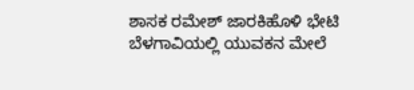ಶಾಸಕ ರಮೇಶ್ ಜಾರಕಿಹೊಳಿ ಭೇಟಿ
ಬೆಳಗಾವಿಯಲ್ಲಿ ಯುವಕನ ಮೇಲೆ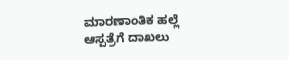ಮಾರಣಾಂತಿಕ ಹಲ್ಲೆ ಆಸ್ಪತ್ರೆಗೆ ದಾಖಲು